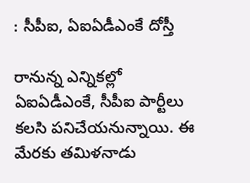: సీపీఐ, ఏఐఏడీఎంకే దోస్తీ

రానున్న ఎన్నికల్లో ఏఐఏడీఎంకే, సీపీఐ పార్టీలు కలసి పనిచేయనున్నాయి. ఈ మేరకు తమిళనాడు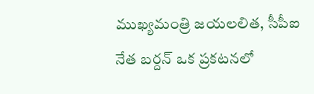ముఖ్యమంత్రి జయలలిత, సీపీఐ నేత బర్దన్ ఒక ప్రకటనలో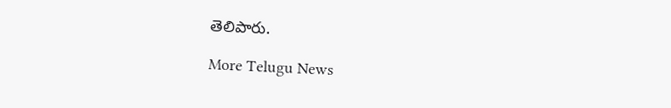తెలిపారు.

More Telugu News